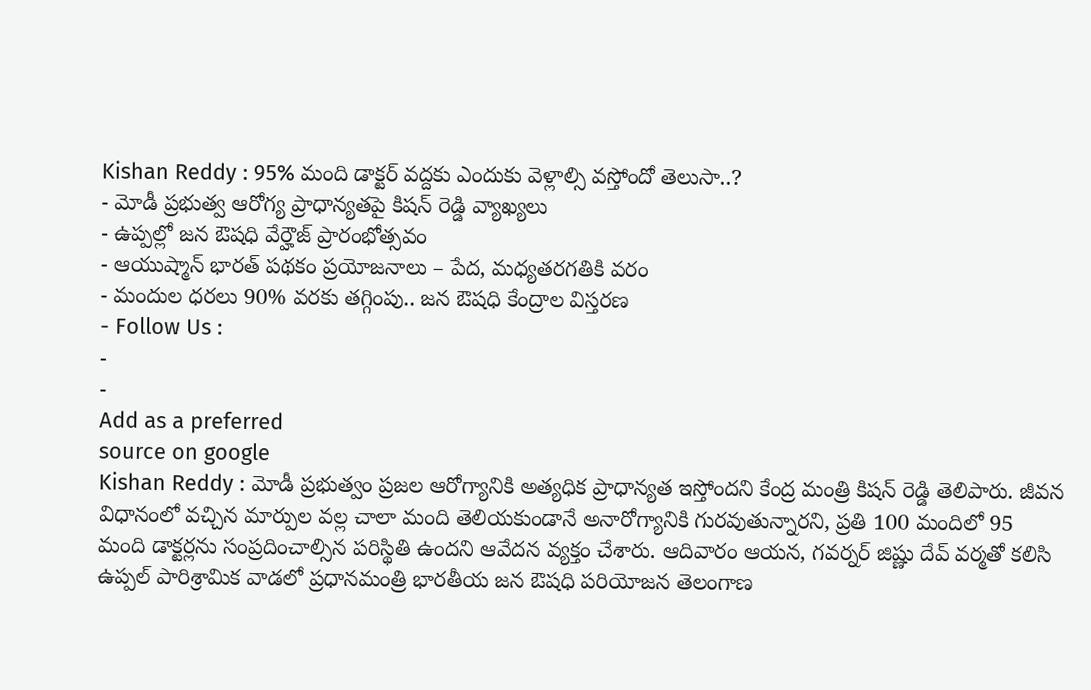Kishan Reddy : 95% మంది డాక్టర్ వద్దకు ఎందుకు వెళ్లాల్సి వస్తోందో తెలుసా..?
- మోడీ ప్రభుత్వ ఆరోగ్య ప్రాధాన్యతపై కిషన్ రెడ్డి వ్యాఖ్యలు
- ఉప్పల్లో జన ఔషధి వేర్హౌజ్ ప్రారంభోత్సవం
- ఆయుష్మాన్ భారత్ పథకం ప్రయోజనాలు – పేద, మధ్యతరగతికి వరం
- మందుల ధరలు 90% వరకు తగ్గింపు.. జన ఔషధి కేంద్రాల విస్తరణ
- Follow Us :
-
-
Add as a preferred
source on google
Kishan Reddy : మోడీ ప్రభుత్వం ప్రజల ఆరోగ్యానికి అత్యధిక ప్రాధాన్యత ఇస్తోందని కేంద్ర మంత్రి కిషన్ రెడ్డి తెలిపారు. జీవన విధానంలో వచ్చిన మార్పుల వల్ల చాలా మంది తెలియకుండానే అనారోగ్యానికి గురవుతున్నారని, ప్రతి 100 మందిలో 95 మంది డాక్టర్లను సంప్రదించాల్సిన పరిస్థితి ఉందని ఆవేదన వ్యక్తం చేశారు. ఆదివారం ఆయన, గవర్నర్ జిష్ణు దేవ్ వర్మతో కలిసి ఉప్పల్ పారిశ్రామిక వాడలో ప్రధానమంత్రి భారతీయ జన ఔషధి పరియోజన తెలంగాణ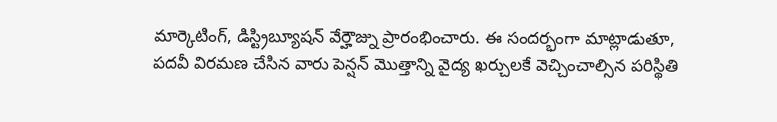మార్కెటింగ్, డిస్ట్రిబ్యూషన్ వేర్హౌజ్ను ప్రారంభించారు. ఈ సందర్భంగా మాట్లాడుతూ, పదవీ విరమణ చేసిన వారు పెన్షన్ మొత్తాన్ని వైద్య ఖర్చులకే వెచ్చించాల్సిన పరిస్థితి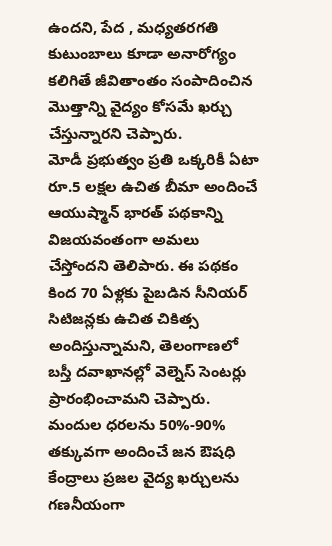ఉందని, పేద , మధ్యతరగతి కుటుంబాలు కూడా అనారోగ్యం కలిగితే జీవితాంతం సంపాదించిన మొత్తాన్ని వైద్యం కోసమే ఖర్చు చేస్తున్నారని చెప్పారు.
మోడీ ప్రభుత్వం ప్రతి ఒక్కరికీ ఏటా రూ.5 లక్షల ఉచిత బీమా అందించే ఆయుష్మాన్ భారత్ పథకాన్ని విజయవంతంగా అమలు చేస్తోందని తెలిపారు. ఈ పథకం కింద 70 ఏళ్లకు పైబడిన సీనియర్ సిటిజన్లకు ఉచిత చికిత్స అందిస్తున్నామని, తెలంగాణలో బస్తీ దవాఖానల్లో వెల్నెస్ సెంటర్లు ప్రారంభించామని చెప్పారు. మందుల ధరలను 50%-90% తక్కువగా అందించే జన ఔషధి కేంద్రాలు ప్రజల వైద్య ఖర్చులను గణనీయంగా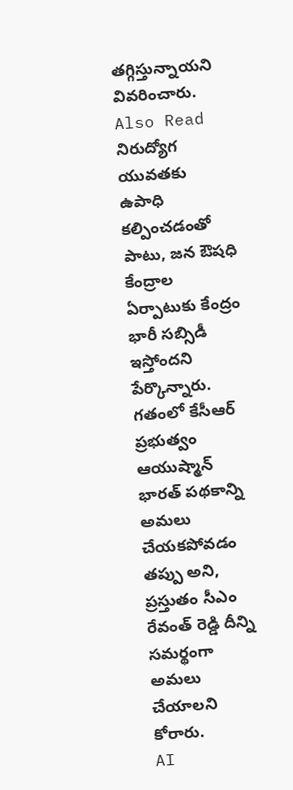తగ్గిస్తున్నాయని వివరించారు.
Also Read
నిరుద్యోగ యువతకు ఉపాధి కల్పించడంతో పాటు, జన ఔషధి కేంద్రాల ఏర్పాటుకు కేంద్రం భారీ సబ్సిడీ ఇస్తోందని పేర్కొన్నారు. గతంలో కేసీఆర్ ప్రభుత్వం ఆయుష్మాన్ భారత్ పథకాన్ని అమలు చేయకపోవడం తప్పు అని, ప్రస్తుతం సీఎం రేవంత్ రెడ్డి దీన్ని సమర్థంగా అమలు చేయాలని కోరారు.
AI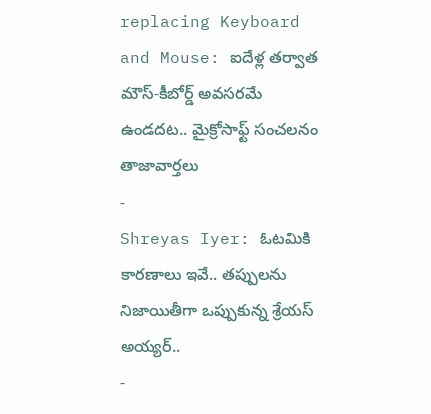replacing Keyboard and Mouse: ఐదేళ్ల తర్వాత మౌస్-కీబోర్డ్ అవసరమే ఉండదట.. మైక్రోసాఫ్ట్ సంచలనం
తాజావార్తలు
-
Shreyas Iyer: ఓటమికి కారణాలు ఇవే.. తప్పులను నిజాయితీగా ఒప్పుకున్న శ్రేయస్ అయ్యర్..
-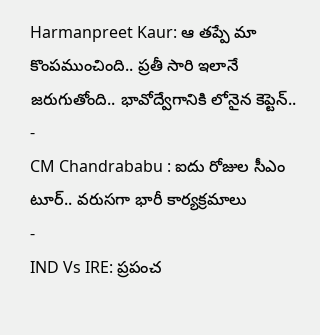Harmanpreet Kaur: ఆ తప్పే మా కొంపముంచింది.. ప్రతీ సారి ఇలానే జరుగుతోంది.. భావోద్వేగానికి లోనైన కెప్టెన్..
-
CM Chandrababu : ఐదు రోజుల సీఎం టూర్.. వరుసగా భారీ కార్యక్రమాలు
-
IND Vs IRE: ప్రపంచ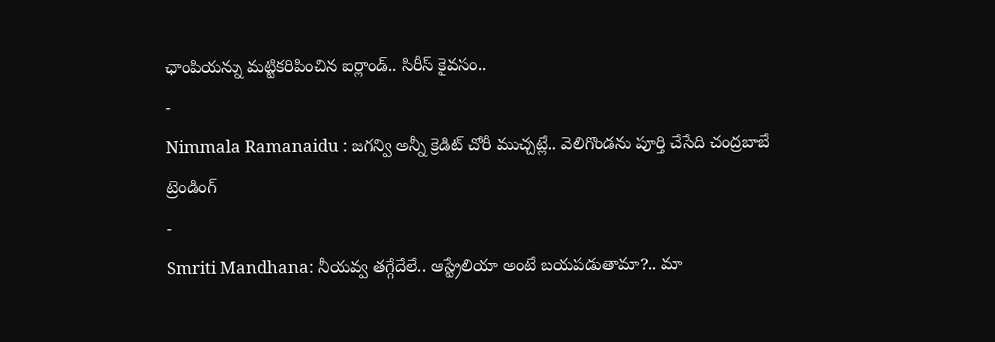ఛాంపియన్ను మట్టికరిపించిన ఐర్లాండ్.. సిరీస్ కైవసం..
-
Nimmala Ramanaidu : జగన్వి అన్నీ క్రెడిట్ చోరీ ముచ్చట్లే.. వెలిగొండను పూర్తి చేసేది చంద్రబాబే
ట్రెండింగ్
-
Smriti Mandhana: నీయవ్వ తగ్గేదేలే.. ఆస్ట్రేలియా అంటే బయపడుతామా?.. మా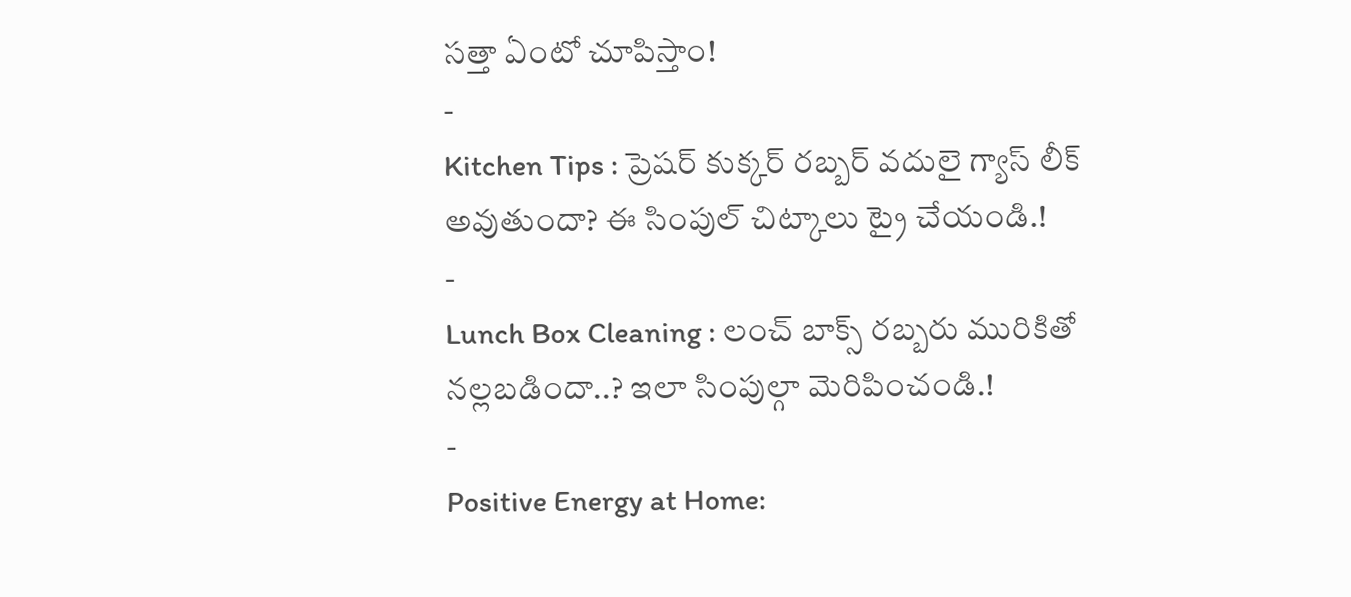సత్తా ఏంటో చూపిస్తాం!
-
Kitchen Tips : ప్రెషర్ కుక్కర్ రబ్బర్ వదులై గ్యాస్ లీక్ అవుతుందా? ఈ సింపుల్ చిట్కాలు ట్రై చేయండి.!
-
Lunch Box Cleaning : లంచ్ బాక్స్ రబ్బరు మురికితో నల్లబడిందా..? ఇలా సింపుల్గా మెరిపించండి.!
-
Positive Energy at Home: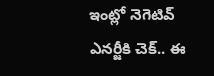ఇంట్లో నెగెటివ్ ఎనర్జీకి చెక్.. ఈ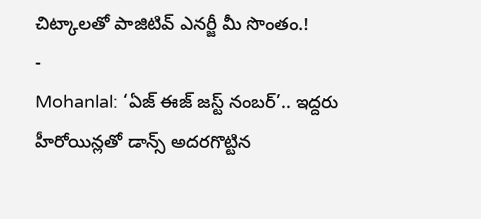చిట్కాలతో పాజిటివ్ ఎనర్జీ మీ సొంతం.!
-
Mohanlal: ‘ఏజ్ ఈజ్ జస్ట్ నంబర్’.. ఇద్దరు హీరోయిన్లతో డాన్స్ అదరగొట్టిన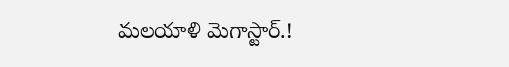మలయాళి మెగాస్టార్.!